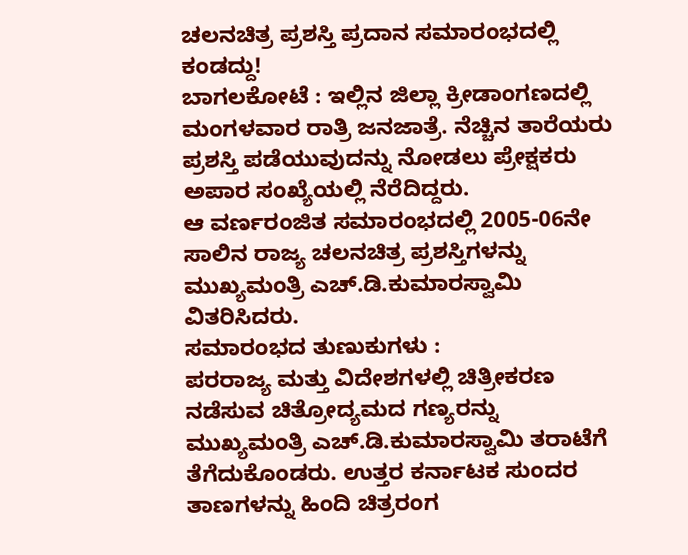ಚಲನಚಿತ್ರ ಪ್ರಶಸ್ತಿ ಪ್ರದಾನ ಸಮಾರಂಭದಲ್ಲಿ ಕಂಡದ್ದು!
ಬಾಗಲಕೋಟೆ : ಇಲ್ಲಿನ ಜಿಲ್ಲಾ ಕ್ರೀಡಾಂಗಣದಲ್ಲಿ ಮಂಗಳವಾರ ರಾತ್ರಿ ಜನಜಾತ್ರೆ. ನೆಚ್ಚಿನ ತಾರೆಯರು ಪ್ರಶಸ್ತಿ ಪಡೆಯುವುದನ್ನು ನೋಡಲು ಪ್ರೇಕ್ಷಕರು ಅಪಾರ ಸಂಖ್ಯೆಯಲ್ಲಿ ನೆರೆದಿದ್ದರು.
ಆ ವರ್ಣರಂಜಿತ ಸಮಾರಂಭದಲ್ಲಿ 2005-06ನೇ ಸಾಲಿನ ರಾಜ್ಯ ಚಲನಚಿತ್ರ ಪ್ರಶಸ್ತಿಗಳನ್ನು ಮುಖ್ಯಮಂತ್ರಿ ಎಚ್.ಡಿ.ಕುಮಾರಸ್ವಾಮಿ ವಿತರಿಸಿದರು.
ಸಮಾರಂಭದ ತುಣುಕುಗಳು :
ಪರರಾಜ್ಯ ಮತ್ತು ವಿದೇಶಗಳಲ್ಲಿ ಚಿತ್ರೀಕರಣ ನಡೆಸುವ ಚಿತ್ರೋದ್ಯಮದ ಗಣ್ಯರನ್ನು ಮುಖ್ಯಮಂತ್ರಿ ಎಚ್.ಡಿ.ಕುಮಾರಸ್ವಾಮಿ ತರಾಟೆಗೆ ತೆಗೆದುಕೊಂಡರು. ಉತ್ತರ ಕರ್ನಾಟಕ ಸುಂದರ ತಾಣಗಳನ್ನು ಹಿಂದಿ ಚಿತ್ರರಂಗ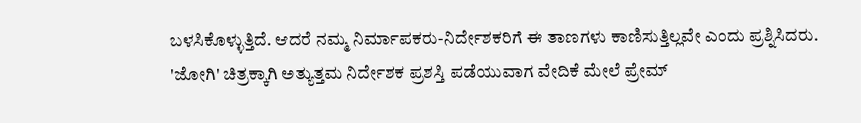ಬಳಸಿಕೊಳ್ಳುತ್ತಿದೆ. ಆದರೆ ನಮ್ಮ ನಿರ್ಮಾಪಕರು-ನಿರ್ದೇಶಕರಿಗೆ ಈ ತಾಣಗಳು ಕಾಣಿಸುತ್ತಿಲ್ಲವೇ ಎಂದು ಪ್ರಶ್ನಿಸಿದರು.
'ಜೋಗಿ' ಚಿತ್ರಕ್ಕಾಗಿ ಅತ್ಯುತ್ತಮ ನಿರ್ದೇಶಕ ಪ್ರಶಸ್ತಿ ಪಡೆಯುವಾಗ ವೇದಿಕೆ ಮೇಲೆ ಪ್ರೇಮ್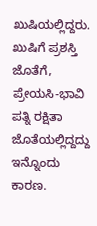ಖುಷಿಯಲ್ಲಿದ್ದರು. ಖುಷಿಗೆ ಪ್ರಶಸ್ತಿ ಜೊತೆಗೆ, ಪ್ರೇಯಸಿ-ಭಾವಿ ಪತ್ನಿ ರಕ್ಷಿತಾ ಜೊತೆಯಲ್ಲಿದ್ದದ್ದು ಇನ್ನೊಂದು ಕಾರಣ.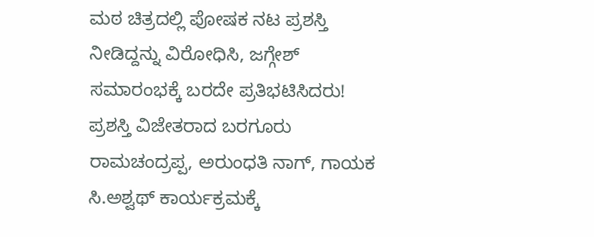ಮಠ ಚಿತ್ರದಲ್ಲಿ ಪೋಷಕ ನಟ ಪ್ರಶಸ್ತಿ ನೀಡಿದ್ದನ್ನು ವಿರೋಧಿಸಿ, ಜಗ್ಗೇಶ್ ಸಮಾರಂಭಕ್ಕೆ ಬರದೇ ಪ್ರತಿಭಟಿಸಿದರು!
ಪ್ರಶಸ್ತಿ ವಿಜೇತರಾದ ಬರಗೂರು ರಾಮಚಂದ್ರಪ್ಪ, ಅರುಂಧತಿ ನಾಗ್, ಗಾಯಕ ಸಿ.ಅಶ್ವಥ್ ಕಾರ್ಯಕ್ರಮಕ್ಕೆ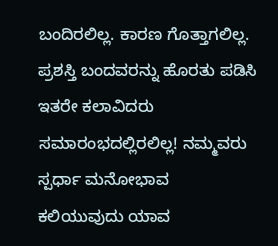ಬಂದಿರಲಿಲ್ಲ. ಕಾರಣ ಗೊತ್ತಾಗಲಿಲ್ಲ.
ಪ್ರಶಸ್ತಿ ಬಂದವರನ್ನು ಹೊರತು ಪಡಿಸಿ ಇತರೇ ಕಲಾವಿದರು ಸಮಾರಂಭದಲ್ಲಿರಲಿಲ್ಲ! ನಮ್ಮವರು ಸ್ಪರ್ಧಾ ಮನೋಭಾವ ಕಲಿಯುವುದು ಯಾವ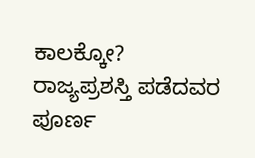ಕಾಲಕ್ಕೋ?
ರಾಜ್ಯಪ್ರಶಸ್ತಿ ಪಡೆದವರ ಪೂರ್ಣ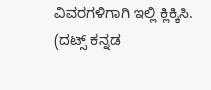ವಿವರಗಳಿಗಾಗಿ ಇಲ್ಲಿ ಕ್ಲಿಕ್ಕಿಸಿ.
(ದಟ್ಸ್ ಕನ್ನಡ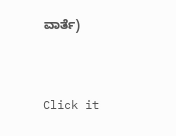ವಾರ್ತೆ)


Click it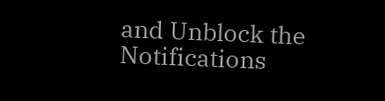and Unblock the Notifications